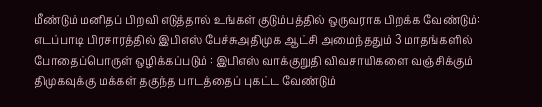மீண்டும் மனிதப் பிறவி எடுத்தால் உங்கள் குடும்பத்தில் ஒருவராக பிறக்க வேண்டும்: எடப்பாடி பிரசாரத்தில் இபிஎஸ் பேச்சுஅதிமுக ஆட்சி அமைந்ததும் 3 மாதங்களில் போதைப்பொருள் ஒழிக்கப்படும் : இபிஎஸ் வாக்குறுதி விவசாயிகளை வஞ்சிக்கும் திமுகவுக்கு மக்கள் தகுந்த பாடத்தைப் புகட்ட வேண்டும்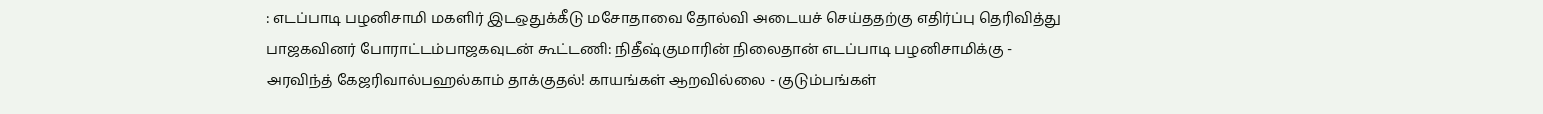: எடப்பாடி பழனிசாமி மகளிர் இடஒதுக்கீடு மசோதாவை தோல்வி அடையச் செய்ததற்கு எதிர்ப்பு தெரிவித்து பாஜகவினர் போராட்டம்பாஜகவுடன் கூட்டணி: நிதீஷ்குமாரின் நிலைதான் எடப்பாடி பழனிசாமிக்கு - அரவிந்த் கேஜரிவால்பஹல்காம் தாக்குதல்! காயங்கள் ஆறவில்லை - குடும்பங்கள்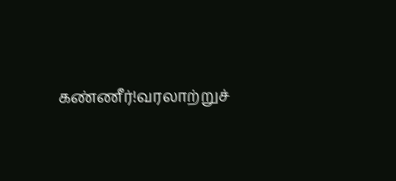கண்ணீர்!வரலாற்றுச்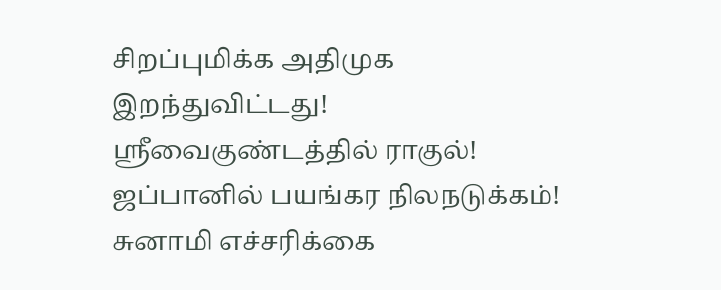சிறப்புமிக்க அதிமுக இறந்துவிட்டது! ஸ்ரீவைகுண்டத்தில் ராகுல்! ஜப்பானில் பயங்கர நிலநடுக்கம்! சுனாமி எச்சரிக்கை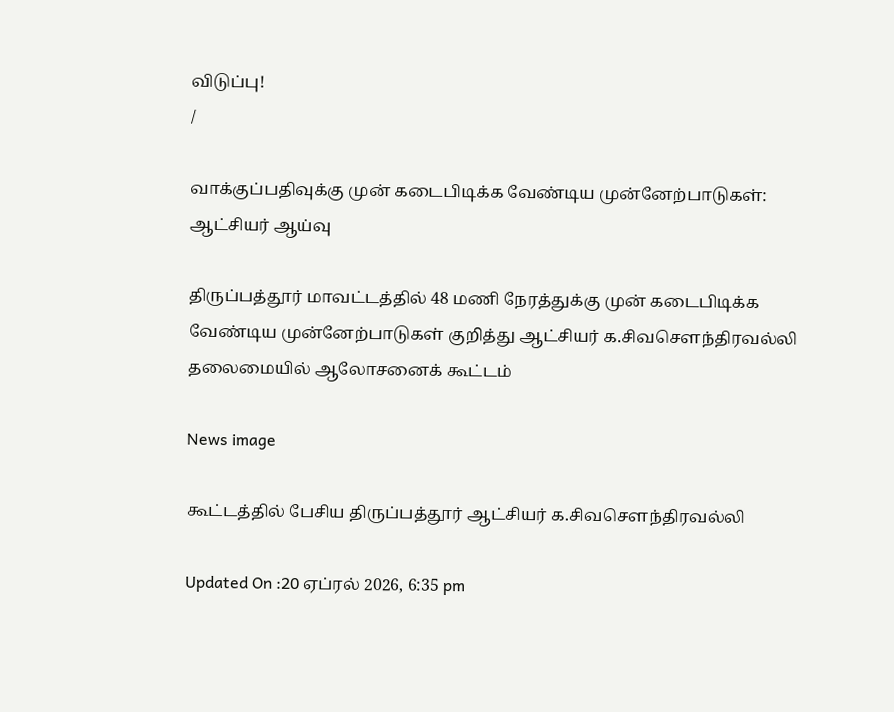விடுப்பு!
/

வாக்குப்பதிவுக்கு முன் கடைபிடிக்க வேண்டிய முன்னேற்பாடுகள்: ஆட்சியர் ஆய்வு

திருப்பத்தூர் மாவட்டத்தில் 48 மணி நேரத்துக்கு முன் கடைபிடிக்க வேண்டிய முன்னேற்பாடுகள் குறித்து ஆட்சியர் க.சிவசௌந்திரவல்லி தலைமையில் ஆலோசனைக் கூட்டம்

News image

கூட்டத்தில் பேசிய திருப்பத்தூர் ஆட்சியர் க.சிவசௌந்திரவல்லி

Updated On :20 ஏப்ரல் 2026, 6:35 pm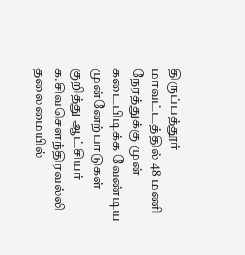திருப்பத்தூர் மாவட்டத்தில் 48 மணி நேரத்துக்கு முன் கடைபிடிக்க வேண்டிய முன்னேற்பாடுகள் குறித்து ஆட்சியர் க.சிவசௌந்திரவல்லி தலைமையில்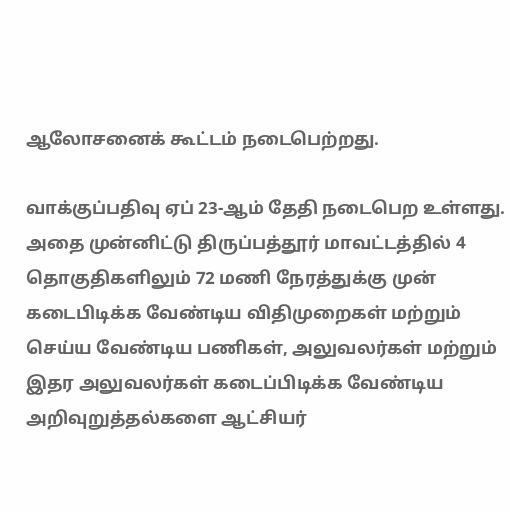ஆலோசனைக் கூட்டம் நடைபெற்றது.

வாக்குப்பதிவு ஏப் 23-ஆம் தேதி நடைபெற உள்ளது. அதை முன்னிட்டு திருப்பத்தூர் மாவட்டத்தில் 4 தொகுதிகளிலும் 72 மணி நேரத்துக்கு முன் கடைபிடிக்க வேண்டிய விதிமுறைகள் மற்றும் செய்ய வேண்டிய பணிகள், அலுவலர்கள் மற்றும் இதர அலுவலர்கள் கடைப்பிடிக்க வேண்டிய அறிவுறுத்தல்களை ஆட்சியர்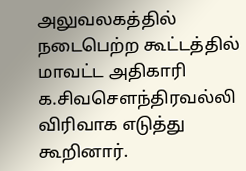அலுவலகத்தில் நடைபெற்ற கூட்டத்தில் மாவட்ட அதிகாரி க.சிவசௌந்திரவல்லி விரிவாக எடுத்து கூறினார்.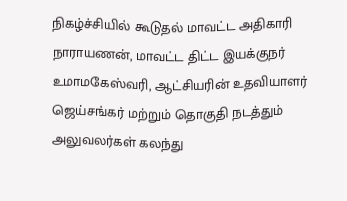நிகழ்ச்சியில் கூடுதல் மாவட்ட அதிகாரி நாராயணன், மாவட்ட திட்ட இயக்குநர் உமாமகேஸ்வரி, ஆட்சியரின் உதவியாளர் ஜெய்சங்கர் மற்றும் தொகுதி நடத்தும் அலுவலர்கள் கலந்து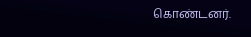கொண்டனர்.